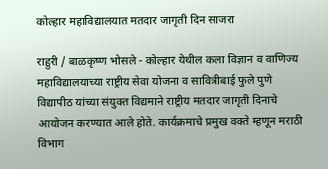कोल्हार महाविद्यालयात मतदार जागृती दिन साजरा

राहुरी / बाळकृष्ण भोसले - कोल्हार येथील कला विज्ञान व वाणिज्य महाविद्यालयाच्या राष्ट्रीय सेवा योजना व सावित्रीबाई फुले पुणे विद्यापीठ यांच्या संयुक्त विद्यमाने राष्ट्रीय मतदार जागृती दिनाचे आयोजन करण्यात आले होते. कार्यक्रमाचे प्रमुख वक्ते म्हणून मराठी विभाग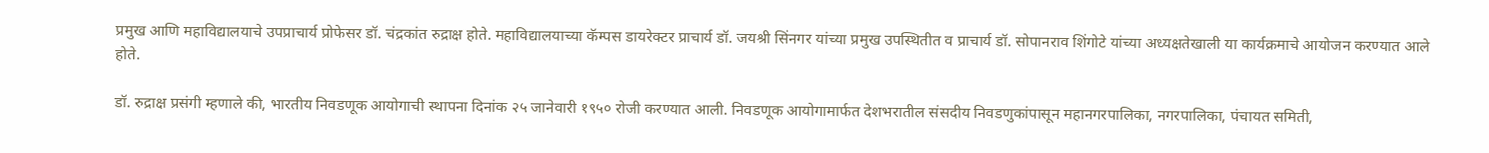प्रमुख आणि महाविद्यालयाचे उपप्राचार्य प्रोफेसर डॉ. चंद्रकांत रुद्राक्ष होते. महाविद्यालयाच्या कॅम्पस डायरेक्टर प्राचार्य डॉ. जयश्री सिंनगर यांच्या प्रमुख उपस्थितीत व प्राचार्य डॉ. सोपानराव शिंगोटे यांच्या अध्यक्षतेखाली या कार्यक्रमाचे आयोजन करण्यात आले होते.

डॉ. रुद्राक्ष प्रसंगी म्हणाले की, भारतीय निवडणूक आयोगाची स्थापना दिनांक २५ जानेवारी १९५० रोजी करण्यात आली. निवडणूक आयोगामार्फत देशभरातील संसदीय निवडणुकांपासून महानगरपालिका, नगरपालिका, पंचायत समिती,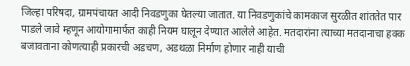जिल्हा परिषदा, ग्रामपंचायत आदी निवडणुका घेतल्या जातात. या निवडणुकांचे कामकाज सुरळीत शांततेत पार पाडले जावे म्हणून आयोगामार्फत काही नियम घालून देण्यात आलेले आहेत. मतदारांना त्याच्या मतदानाचा हक्क बजावताना कोणत्याही प्रकारची अडचण, अडथळा निर्माण होणार नाही याची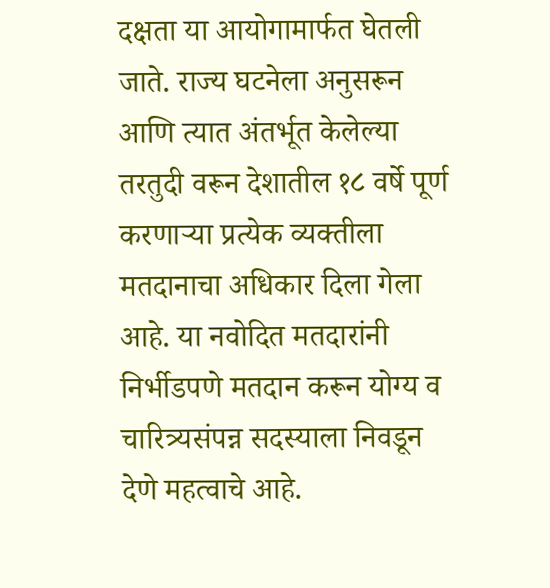दक्षता या आयोगामार्फत घेतली जाते. राज्य घटनेला अनुसरून आणि त्यात अंतर्भूत केलेल्या तरतुदी वरून देशातील १८ वर्षे पूर्ण करणाऱ्या प्रत्येक व्यक्तीला मतदानाचा अधिकार दिला गेला आहे. या नवोदित मतदारांनी निर्भीडपणे मतदान करून योग्य व चारित्र्यसंपन्न सदस्याला निवडून देणे महत्वाचे आहे.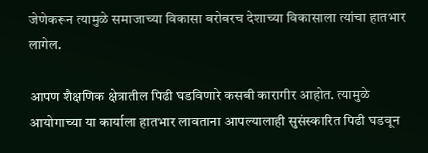जेणेकरून त्यामुळे समाजाच्या विकासा बरोबरच देशाच्या विकासाला त्यांचा हातभार लागेल.

आपण शैक्षणिक क्षेत्रातील पिढी घडविणारे कसबी कारागीर आहोत. त्यामुळे आयोगाच्या या कार्याला हातभार लावताना आपल्यालाही सुसंस्कारित पिढी घडवून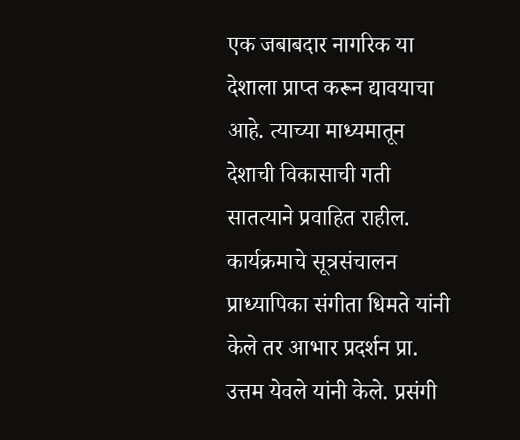एक जबाबदार नागरिक या देशाला प्राप्त करून द्यावयाचा आहे. त्याच्या माध्यमातून देशाची विकासाची गती सातत्याने प्रवाहित राहील. कार्यक्रमाचे सूत्रसंचालन प्राध्यापिका संगीता धिमते यांनी केले तर आभार प्रदर्शन प्रा. उत्तम येवले यांनी केले. प्रसंगी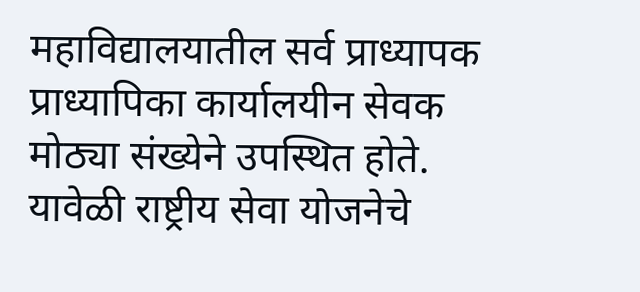महाविद्यालयातील सर्व प्राध्यापक प्राध्यापिका कार्यालयीन सेवक मोठ्या संख्येने उपस्थित होते. यावेळी राष्ट्रीय सेवा योजनेचे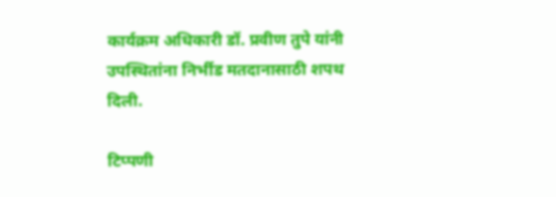कार्यक्रम अधिकारी डॉ. प्रवीण तुपे यांनी उपस्थितांना निर्भीड मतदानासाठी शपथ दिली.

टिप्पणी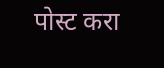पोस्ट करा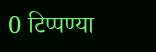0 टिप्पण्या